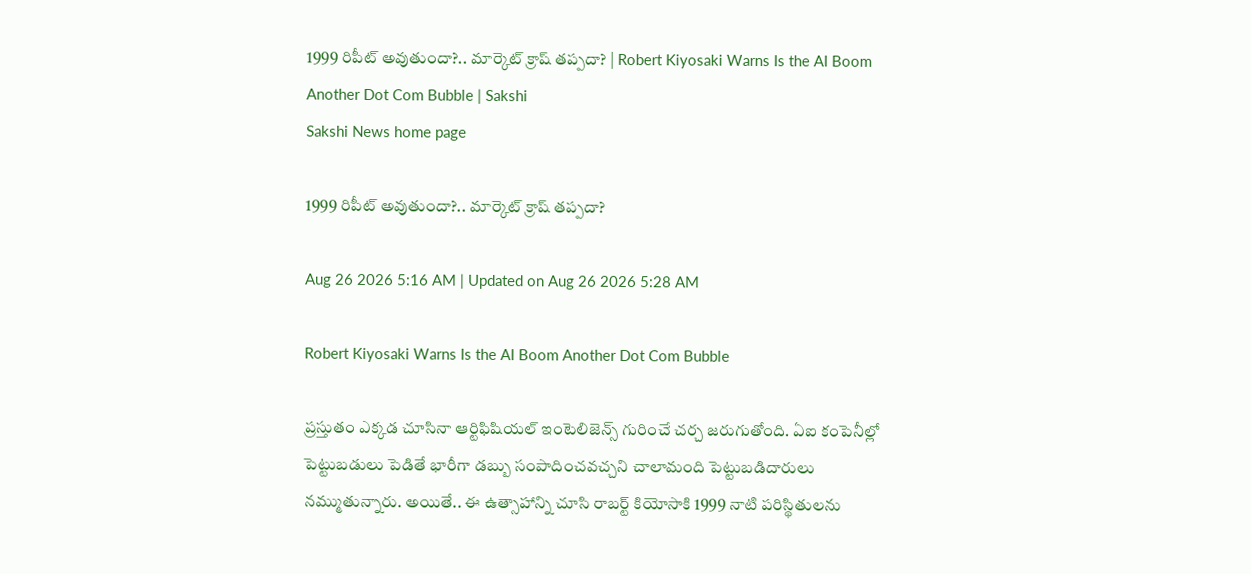1999 రిపీట్‌ అవుతుందా?.. మార్కెట్‌ క్రాష్‌ తప్పదా? | Robert Kiyosaki Warns Is the AI Boom Another Dot Com Bubble | Sakshi
Sakshi News home page

1999 రిపీట్‌ అవుతుందా?.. మార్కెట్‌ క్రాష్‌ తప్పదా?

Aug 26 2026 5:16 AM | Updated on Aug 26 2026 5:28 AM

Robert Kiyosaki Warns Is the AI Boom Another Dot Com Bubble

ప్రస్తుతం ఎక్కడ చూసినా ఆర్టిఫిషియల్‌ ఇంటెలిజెన్స్‌ గురించే చర్చ జరుగుతోంది. ఏఐ కంపెనీల్లో పెట్టుబడులు పెడితే భారీగా డబ్బు సంపాదించవచ్చని చాలామంది పెట్టుబడిదారులు నమ్ముతున్నారు. అయితే.. ఈ ఉత్సాహాన్ని చూసి రాబర్ట్ కియోసాకి 1999 నాటి పరిస్థితులను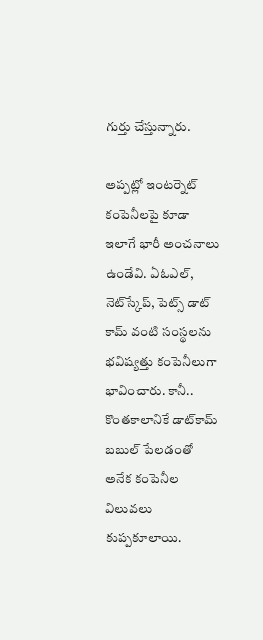గుర్తు చేస్తున్నారు.

అప్పట్లో ఇంటర్నెట్‌ కంపెనీలపై కూడా ఇలాగే భారీ అంచనాలు ఉండేవి. ఏఓఎల్, నెట్‌స్కేప్, పెట్స్ డాట్ కామ్ వంటి సంస్థలను భవిష్యత్తు కంపెనీలుగా భావించారు. కానీ.. కొంతకాలానికే డాట్‌కామ్‌ బబుల్‌ పేలడంతో అనేక కంపెనీల విలువలు కుప్పకూలాయి.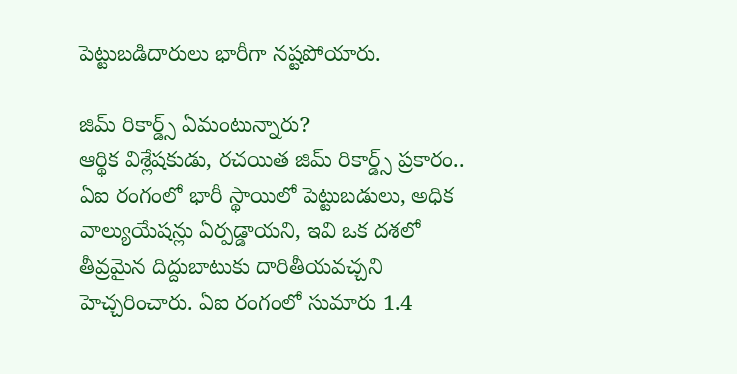పెట్టుబడిదారులు భారీగా నష్టపోయారు.

జిమ్‌ రికార్డ్స్‌ ఏమంటున్నారు?
ఆర్థిక విశ్లేషకుడు, రచయిత జిమ్‌ రికార్డ్స్‌ ప్రకారం.. ఏఐ రంగంలో భారీ స్థాయిలో పెట్టుబడులు, అధిక వాల్యుయేషన్లు ఏర్పడ్డాయని, ఇవి ఒక దశలో తీవ్రమైన దిద్దుబాటుకు దారితీయవచ్చని హెచ్చరించారు. ఏఐ రంగంలో సుమారు 1.4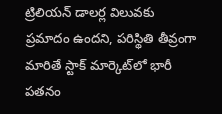ట్రిలియన్‌ డాలర్ల విలువకు ప్రమాదం ఉందని, పరిస్థితి తీవ్రంగా మారితే స్టాక్‌ మార్కెట్‌లో భారీ పతనం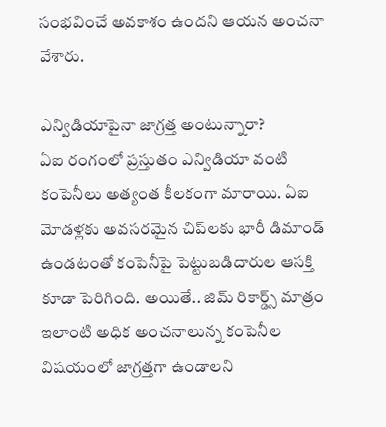సంభవించే అవకాశం ఉందని ఆయన అంచనా వేశారు.

ఎన్విడియాపైనా జాగ్రత్త అంటున్నారా?
ఏఐ రంగంలో ప్రస్తుతం ఎన్విడియా వంటి కంపెనీలు అత్యంత కీలకంగా మారాయి. ఏఐ మోడళ్లకు అవసరమైన చిప్‌లకు భారీ డిమాండ్‌ ఉండటంతో కంపెనీపై పెట్టుబడిదారుల ఆసక్తి కూడా పెరిగింది. అయితే.. జిమ్‌ రికార్డ్స్‌ మాత్రం ఇలాంటి అధిక అంచనాలున్న కంపెనీల విషయంలో జాగ్రత్తగా ఉండాలని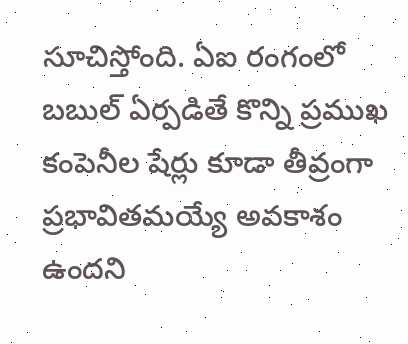సూచిస్తోంది. ఏఐ రంగంలో బబుల్‌ ఏర్పడితే కొన్ని ప్రముఖ కంపెనీల షేర్లు కూడా తీవ్రంగా ప్రభావితమయ్యే అవకాశం ఉందని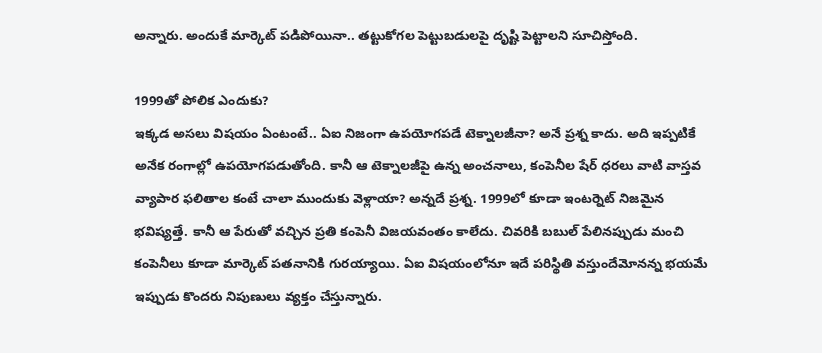అన్నారు. అందుకే మార్కెట్‌ పడిపోయినా.. తట్టుకోగల పెట్టుబడులపై దృష్టి పెట్టాలని సూచిస్తోంది.

1999తో పోలిక ఎందుకు?
ఇక్కడ అసలు విషయం ఏంటంటే.. ఏఐ నిజంగా ఉపయోగపడే టెక్నాలజీనా? అనే ప్రశ్న కాదు. అది ఇప్పటికే అనేక రంగాల్లో ఉపయోగపడుతోంది. కానీ ఆ టెక్నాలజీపై ఉన్న అంచనాలు, కంపెనీల షేర్‌ ధరలు వాటి వాస్తవ వ్యాపార ఫలితాల కంటే చాలా ముందుకు వెళ్లాయా? అన్నదే ప్రశ్న. 1999లో కూడా ఇంటర్నెట్‌ నిజమైన భవిష్యత్తే. కానీ ఆ పేరుతో వచ్చిన ప్రతి కంపెనీ విజయవంతం కాలేదు. చివరికి బబుల్‌ పేలినప్పుడు మంచి కంపెనీలు కూడా మార్కెట్‌ పతనానికి గురయ్యాయి. ఏఐ విషయంలోనూ ఇదే పరిస్థితి వస్తుందేమోనన్న భయమే ఇప్పుడు కొందరు నిపుణులు వ్యక్తం చేస్తున్నారు.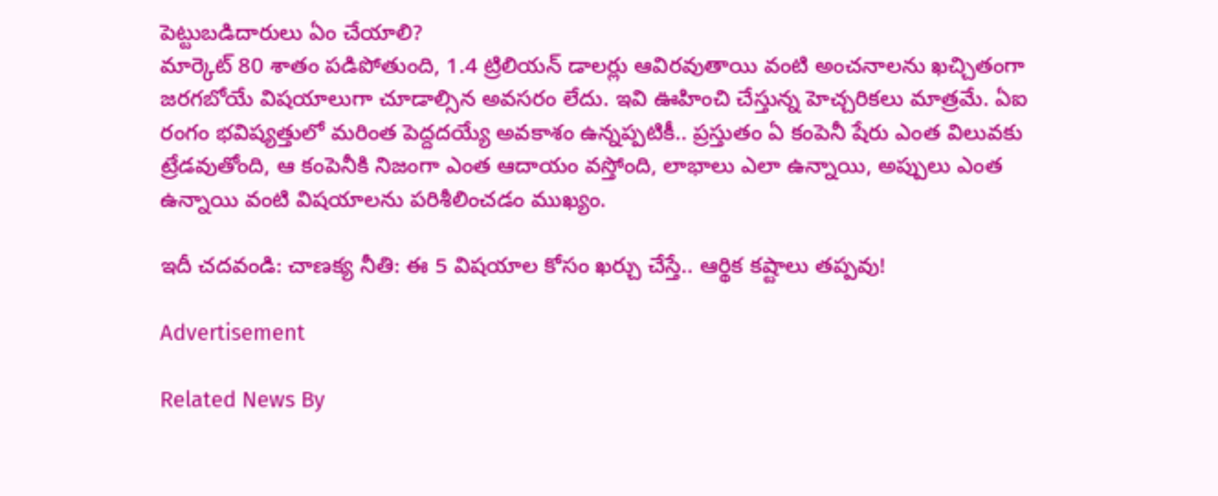పెట్టుబడిదారులు ఏం చేయాలి?
మార్కెట్‌ 80 శాతం పడిపోతుంది, 1.4 ట్రిలియన్‌ డాలర్లు ఆవిరవుతాయి వంటి అంచనాలను ఖచ్చితంగా జరగబోయే విషయాలుగా చూడాల్సిన అవసరం లేదు. ఇవి ఊహించి చేస్తున్న హెచ్చరికలు మాత్రమే. ఏఐ రంగం భవిష్యత్తులో మరింత పెద్దదయ్యే అవకాశం ఉన్నప్పటికీ.. ప్రస్తుతం ఏ కంపెనీ షేరు ఎంత విలువకు ట్రేడవుతోంది, ఆ కంపెనీకి నిజంగా ఎంత ఆదాయం వస్తోంది, లాభాలు ఎలా ఉన్నాయి, అప్పులు ఎంత ఉన్నాయి వంటి విషయాలను పరిశీలించడం ముఖ్యం.

ఇదీ చదవండి: చాణక్య నీతి: ఈ 5 విషయాల కోసం ఖర్చు చేస్తే.. ఆర్థిక కష్టాలు తప్పవు!

Advertisement

Related News By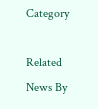Category

Related News By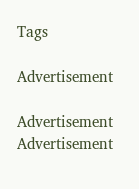Tags

Advertisement

Advertisement
Advertisement